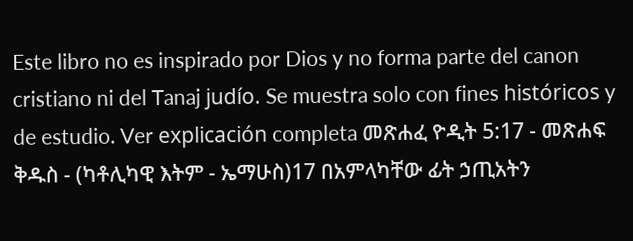Este libro no es inspirado por Dios y no forma parte del canon cristiano ni del Tanaj judío. Se muestra solo con fines históricos y de estudio. Ver explicación completa መጽሐፈ ዮዲት 5:17 - መጽሐፍ ቅዱስ - (ካቶሊካዊ እትም - ኤማሁስ)17 በአምላካቸው ፊት ኃጢአትን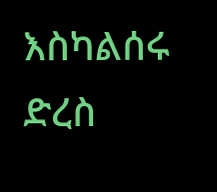እስካልሰሩ ድረስ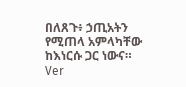በለጸጉ፥ ኃጢአትን የሚጠላ አምላካቸው ከእነርሱ ጋር ነውና። Ver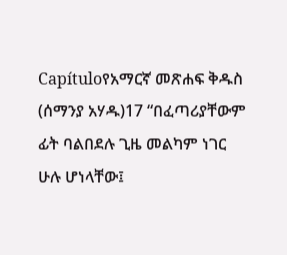Capítuloየአማርኛ መጽሐፍ ቅዱስ (ሰማንያ አሃዱ)17 “በፈጣሪያቸውም ፊት ባልበደሉ ጊዜ መልካም ነገር ሁሉ ሆነላቸው፤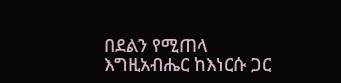በደልን የሚጠላ እግዚአብሔር ከእነርሱ ጋር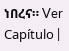ነበረና። Ver Capítulo |